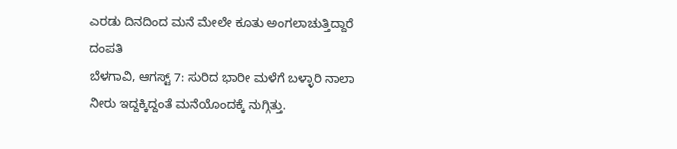ಎರಡು ದಿನದಿಂದ ಮನೆ ಮೇಲೇ ಕೂತು ಅಂಗಲಾಚುತ್ತಿದ್ದಾರೆ ದಂಪತಿ
ಬೆಳಗಾವಿ, ಆಗಸ್ಟ್ 7: ಸುರಿದ ಭಾರೀ ಮಳೆಗೆ ಬಳ್ಳಾರಿ ನಾಲಾ ನೀರು ಇದ್ದಕ್ಕಿದ್ದಂತೆ ಮನೆಯೊಂದಕ್ಕೆ ನುಗ್ಗಿತ್ತು.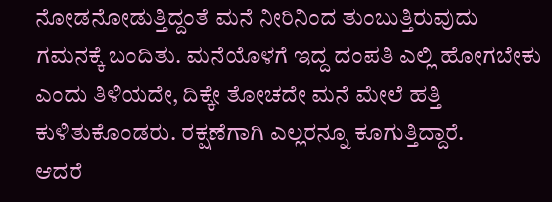ನೋಡನೋಡುತ್ತಿದ್ದಂತೆ ಮನೆ ನೀರಿನಿಂದ ತುಂಬುತ್ತಿರುವುದು ಗಮನಕ್ಕೆ ಬಂದಿತು. ಮನೆಯೊಳಗೆ ಇದ್ದ ದಂಪತಿ ಎಲ್ಲಿ ಹೋಗಬೇಕು ಎಂದು ತಿಳಿಯದೇ, ದಿಕ್ಕೇ ತೋಚದೇ ಮನೆ ಮೇಲೆ ಹತ್ತಿ ಕುಳಿತುಕೊಂಡರು. ರಕ್ಷಣೆಗಾಗಿ ಎಲ್ಲರನ್ನೂ ಕೂಗುತ್ತಿದ್ದಾರೆ.
ಆದರೆ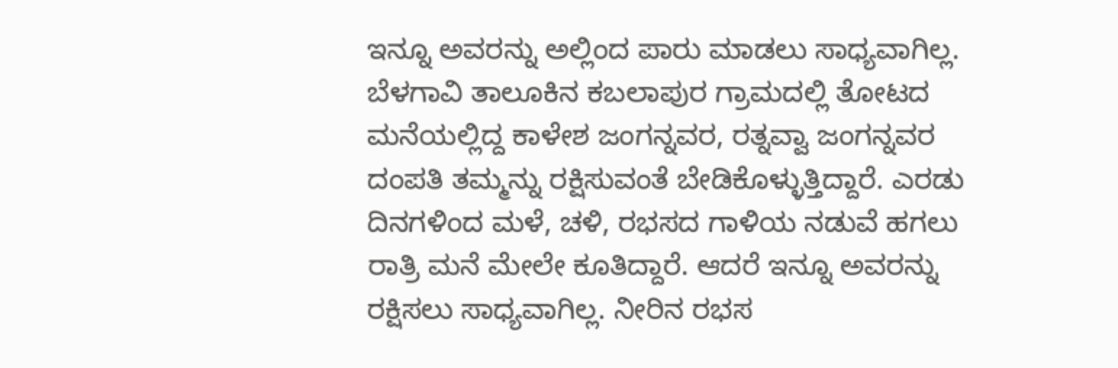ಇನ್ನೂ ಅವರನ್ನು ಅಲ್ಲಿಂದ ಪಾರು ಮಾಡಲು ಸಾಧ್ಯವಾಗಿಲ್ಲ. ಬೆಳಗಾವಿ ತಾಲೂಕಿನ ಕಬಲಾಪುರ ಗ್ರಾಮದಲ್ಲಿ ತೋಟದ ಮನೆಯಲ್ಲಿದ್ದ ಕಾಳೇಶ ಜಂಗನ್ನವರ, ರತ್ನವ್ವಾ ಜಂಗನ್ನವರ ದಂಪತಿ ತಮ್ಮನ್ನು ರಕ್ಷಿಸುವಂತೆ ಬೇಡಿಕೊಳ್ಳುತ್ತಿದ್ದಾರೆ. ಎರಡು ದಿನಗಳಿಂದ ಮಳೆ, ಚಳಿ, ರಭಸದ ಗಾಳಿಯ ನಡುವೆ ಹಗಲು ರಾತ್ರಿ ಮನೆ ಮೇಲೇ ಕೂತಿದ್ದಾರೆ. ಆದರೆ ಇನ್ನೂ ಅವರನ್ನು ರಕ್ಷಿಸಲು ಸಾಧ್ಯವಾಗಿಲ್ಲ. ನೀರಿನ ರಭಸ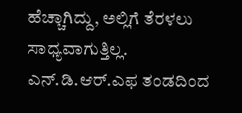ಹೆಚ್ಚಾಗಿದ್ದು, ಅಲ್ಲಿಗೆ ತೆರಳಲು ಸಾಧ್ಯವಾಗುತ್ತಿಲ್ಲ.
ಎನ್.ಡಿ.ಆರ್.ಎಫ ತಂಡದಿಂದ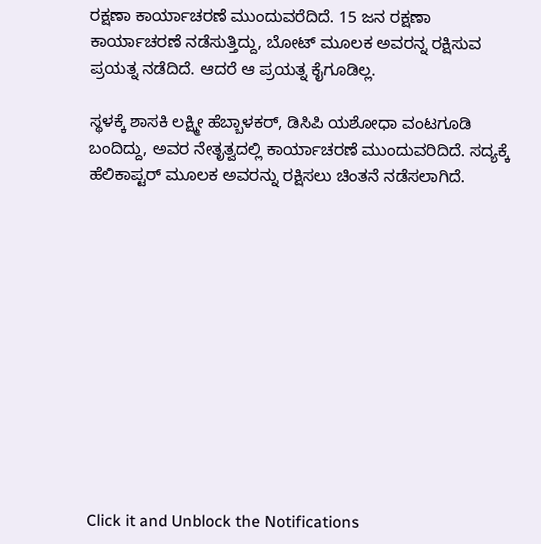ರಕ್ಷಣಾ ಕಾರ್ಯಾಚರಣೆ ಮುಂದುವರೆದಿದೆ. 15 ಜನ ರಕ್ಷಣಾ ಕಾರ್ಯಾಚರಣೆ ನಡೆಸುತ್ತಿದ್ದು, ಬೋಟ್ ಮೂಲಕ ಅವರನ್ನ ರಕ್ಷಿಸುವ ಪ್ರಯತ್ನ ನಡೆದಿದೆ. ಆದರೆ ಆ ಪ್ರಯತ್ನ ಕೈಗೂಡಿಲ್ಲ.

ಸ್ಥಳಕ್ಕೆ ಶಾಸಕಿ ಲಕ್ಷ್ಮೀ ಹೆಬ್ಬಾಳಕರ್, ಡಿಸಿಪಿ ಯಶೋಧಾ ವಂಟಗೂಡಿ ಬಂದಿದ್ದು, ಅವರ ನೇತೃತ್ವದಲ್ಲಿ ಕಾರ್ಯಾಚರಣೆ ಮುಂದುವರಿದಿದೆ. ಸದ್ಯಕ್ಕೆ ಹೆಲಿಕಾಪ್ಟರ್ ಮೂಲಕ ಅವರನ್ನು ರಕ್ಷಿಸಲು ಚಿಂತನೆ ನಡೆಸಲಾಗಿದೆ.












Click it and Unblock the Notifications